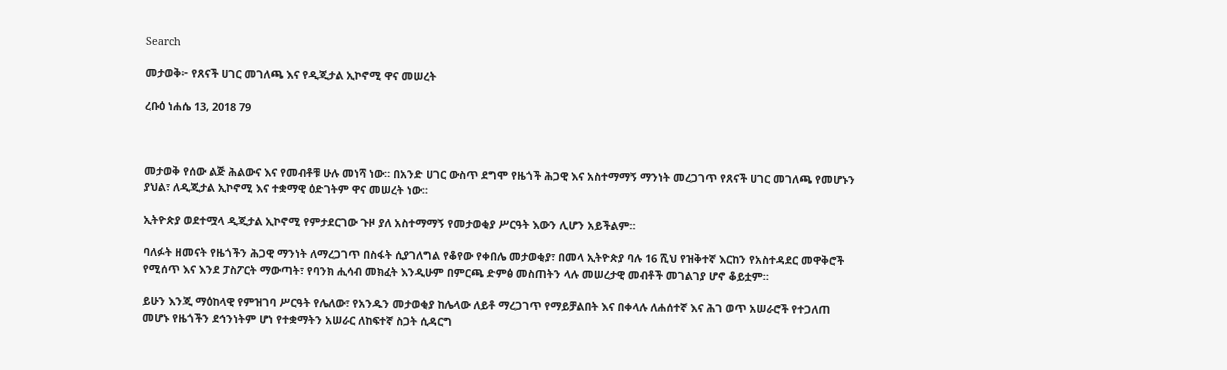Search

መታወቅ፦ የጸናች ሀገር መገለጫ እና የዲጂታል ኢኮኖሚ ዋና መሠረት

ረቡዕ ነሐሴ 13, 2018 79



መታወቅ የሰው ልጅ ሕልውና እና የመብቶቹ ሁሉ መነሻ ነው። በአንድ ሀገር ውስጥ ደግሞ የዜጎች ሕጋዊ እና አስተማማኝ ማንነት መረጋገጥ የጸናች ሀገር መገለጫ የመሆኑን ያህል፣ ለዲጂታል ኢኮኖሚ እና ተቋማዊ ዕድገትም ዋና መሠረት ነው።

ኢትዮጵያ ወደተሟላ ዲጂታል ኢኮኖሚ የምታደርገው ጉዞ ያለ አስተማማኝ የመታወቂያ ሥርዓት እውን ሊሆን አይችልም።

ባለፉት ዘመናት የዜጎችን ሕጋዊ ማንነት ለማረጋገጥ በስፋት ሲያገለግል የቆየው የቀበሌ መታወቂያ፣ በመላ ኢትዮጵያ ባሉ 16 ሺህ የዝቅተኛ እርከን የአስተዳደር መዋቅሮች የሚሰጥ እና እንደ ፓስፖርት ማውጣት፣ የባንክ ሒሳብ መክፈት እንዲሁም በምርጫ ድምፅ መስጠትን ላሉ መሠረታዊ መብቶች መገልገያ ሆኖ ቆይቷም።

ይሁን እንጂ ማዕከላዊ የምዝገባ ሥርዓት የሌለው፣ የአንዱን መታወቂያ ከሌላው ለይቶ ማረጋገጥ የማይቻልበት እና በቀላሉ ለሐሰተኛ እና ሕገ ወጥ አሠራሮች የተጋለጠ መሆኑ የዜጎችን ደኅንነትም ሆነ የተቋማትን አሠራር ለከፍተኛ ስጋት ሲዳርግ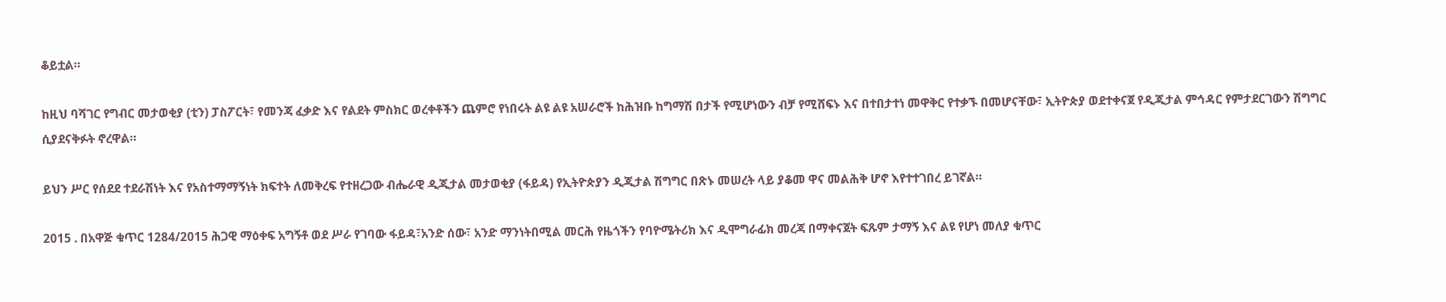ቆይቷል።

ከዚህ ባሻገር የግብር መታወቂያ (ቲን) ፓስፖርት፣ የመንጃ ፈቃድ እና የልደት ምስክር ወረቀቶችን ጨምሮ የነበሩት ልዩ ልዩ አሠራሮች ከሕዝቡ ከግማሽ በታች የሚሆነውን ብቻ የሚሸፍኑ እና በተበታተነ መዋቅር የተቃኙ በመሆናቸው፣ ኢትዮጵያ ወደተቀናጀ የዲጂታል ምኅዳር የምታደርገውን ሽግግር ሲያደናቅፉት ኖረዋል።

ይህን ሥር የሰደደ ተደራሽነት እና የአስተማማኝነት ክፍተት ለመቅረፍ የተዘረጋው ብሔራዊ ዲጂታል መታወቂያ (ፋይዳ) የኢትዮጵያን ዲጂታል ሽግግር በጽኑ መሠረት ላይ ያቆመ ዋና መልሕቅ ሆኖ እየተተገበረ ይገኛል።

2015 . በአዋጅ ቁጥር 1284/2015 ሕጋዊ ማዕቀፍ አግኝቶ ወደ ሥራ የገባው ፋይዳ፣አንድ ሰው፣ አንድ ማንነትበሚል መርሕ የዜጎችን የባዮሜትሪክ እና ዲሞግራፊክ መረጃ በማቀናጀት ፍጹም ታማኝ እና ልዩ የሆነ መለያ ቁጥር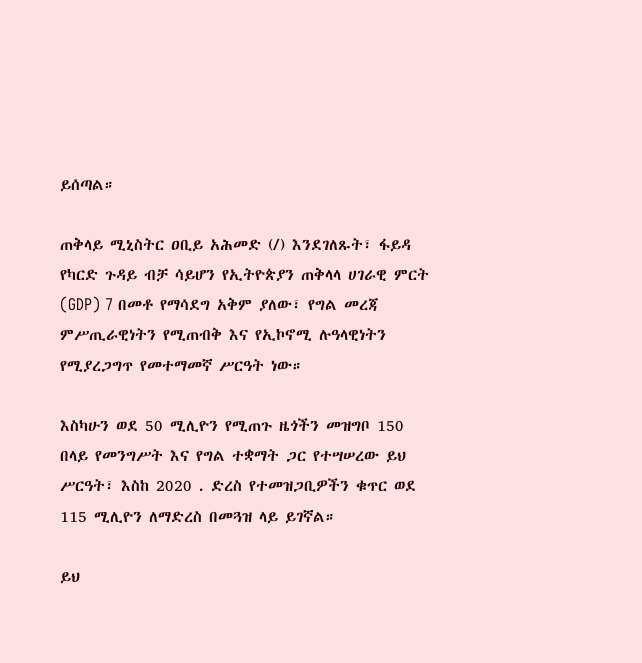ይሰጣል።

ጠቅላይ ሚኒስትር ዐቢይ አሕመድ (/) እንደገለጹት፣ ፋይዳ የካርድ ጉዳይ ብቻ ሳይሆን የኢትዮጵያን ጠቅላላ ሀገራዊ ምርት (GDP) 7 በመቶ የማሳደግ አቅም ያለው፣ የግል መረጃ ምሥጢራዊነትን የሚጠብቅ እና የኢኮኖሚ ሉዓላዊነትን የሚያረጋግጥ የመተማመኛ ሥርዓት ነው።

እስካሁን ወደ 50 ሚሊዮን የሚጠጉ ዜጎችን መዝግቦ 150 በላይ የመንግሥት እና የግል ተቋማት ጋር የተሣሠረው ይህ ሥርዓት፣ እስከ 2020 . ድረስ የተመዝጋቢዎችን ቁጥር ወደ 115 ሚሊዮን ለማድረስ በመጓዝ ላይ ይገኛል።

ይህ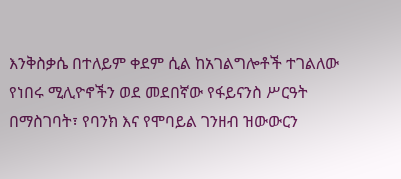እንቅስቃሴ በተለይም ቀደም ሲል ከአገልግሎቶች ተገልለው የነበሩ ሚሊዮኖችን ወደ መደበኛው የፋይናንስ ሥርዓት በማስገባት፣ የባንክ እና የሞባይል ገንዘብ ዝውውርን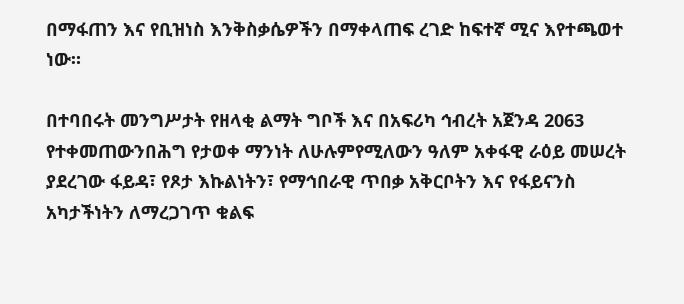በማፋጠን እና የቢዝነስ እንቅስቃሴዎችን በማቀላጠፍ ረገድ ከፍተኛ ሚና እየተጫወተ ነው።

በተባበሩት መንግሥታት የዘላቂ ልማት ግቦች እና በአፍሪካ ኅብረት አጀንዳ 2063 የተቀመጠውንበሕግ የታወቀ ማንነት ለሁሉምየሚለውን ዓለም አቀፋዊ ራዕይ መሠረት ያደረገው ፋይዳ፣ የጾታ እኩልነትን፣ የማኅበራዊ ጥበቃ አቅርቦትን እና የፋይናንስ አካታችነትን ለማረጋገጥ ቁልፍ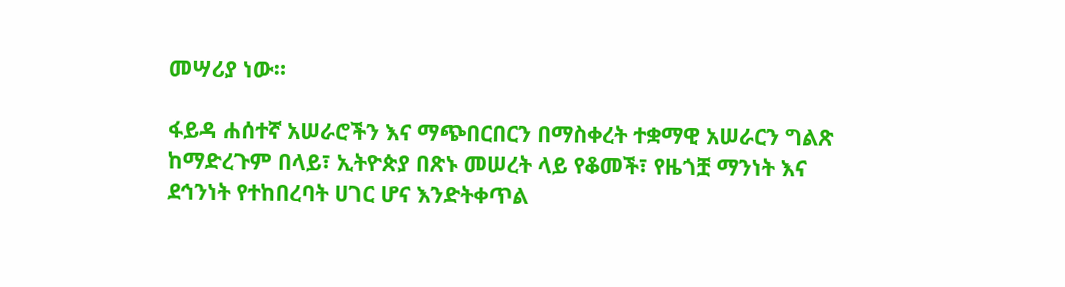መሣሪያ ነው።

ፋይዳ ሐሰተኛ አሠራሮችን እና ማጭበርበርን በማስቀረት ተቋማዊ አሠራርን ግልጽ ከማድረጉም በላይ፣ ኢትዮጵያ በጽኑ መሠረት ላይ የቆመች፣ የዜጎቿ ማንነት እና ደኅንነት የተከበረባት ሀገር ሆና እንድትቀጥል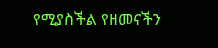የሚያስችል የዘመናችን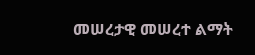መሠረታዊ መሠረተ ልማት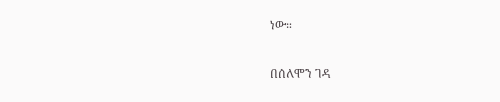ነው።

በሰለሞን ገዳ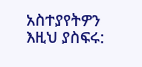አስተያየትዎን እዚህ ያስፍሩ: